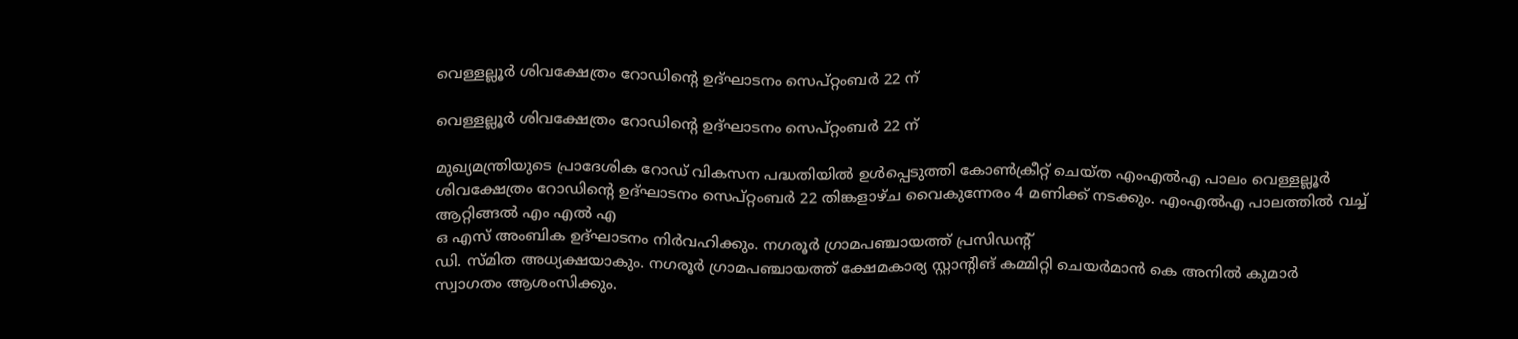വെള്ളല്ലൂർ ശിവക്ഷേത്രം റോഡിന്റെ ഉദ്ഘാടനം സെപ്റ്റംബർ 22 ന്

വെള്ളല്ലൂർ ശിവക്ഷേത്രം റോഡിന്റെ ഉദ്ഘാടനം സെപ്റ്റംബർ 22 ന്

മുഖ്യമന്ത്രിയുടെ പ്രാദേശിക റോഡ് വികസന പദ്ധതിയിൽ ഉൾപ്പെടുത്തി കോൺക്രീറ്റ് ചെയ്ത എംഎൽഎ പാലം വെള്ളല്ലൂർ ശിവക്ഷേത്രം റോഡിന്റെ ഉദ്ഘാടനം സെപ്റ്റംബർ 22 തിങ്കളാഴ്ച വൈകുന്നേരം 4 മണിക്ക് നടക്കും. എംഎൽഎ പാലത്തിൽ വച്ച് ആറ്റിങ്ങൽ എം എൽ എ
ഒ എസ് അംബിക ഉദ്ഘാടനം നിർവഹിക്കും. നഗരൂർ ഗ്രാമപഞ്ചായത്ത് പ്രസിഡന്റ്
ഡി. സ്മിത അധ്യക്ഷയാകും. നഗരൂർ ഗ്രാമപഞ്ചായത്ത് ക്ഷേമകാര്യ സ്റ്റാന്റിങ് കമ്മിറ്റി ചെയർമാൻ കെ അനിൽ കുമാർ സ്വാഗതം ആശംസിക്കും.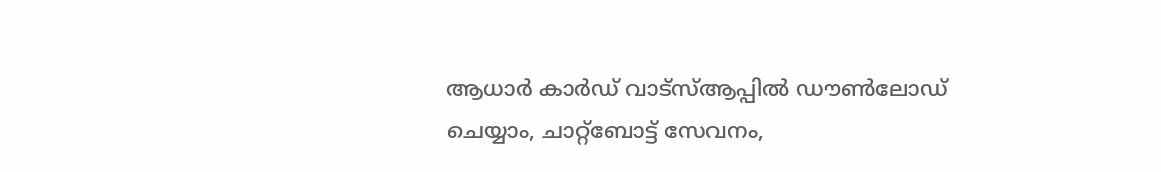ആധാര്‍ കാര്‍ഡ് വാട്‌സ്ആപ്പില്‍ ഡൗണ്‍ലോഡ് ചെയ്യാം, ചാറ്റ്‌ബോട്ട് സേവനം,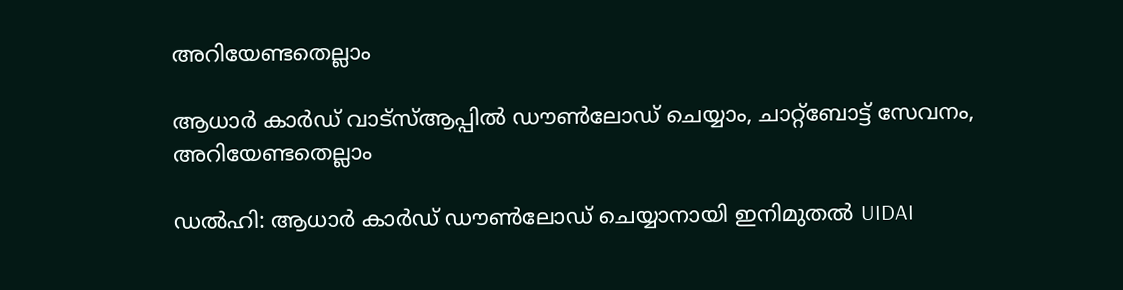അറിയേണ്ടതെല്ലാം

ആധാര്‍ കാര്‍ഡ് വാട്‌സ്ആപ്പില്‍ ഡൗണ്‍ലോഡ് ചെയ്യാം, ചാറ്റ്‌ബോട്ട് സേവനം, അറിയേണ്ടതെല്ലാം

ഡല്‍ഹി: ആധാര്‍ കാര്‍ഡ് ഡൗണ്‍ലോഡ് ചെയ്യാനായി ഇനിമുതല്‍ UIDAI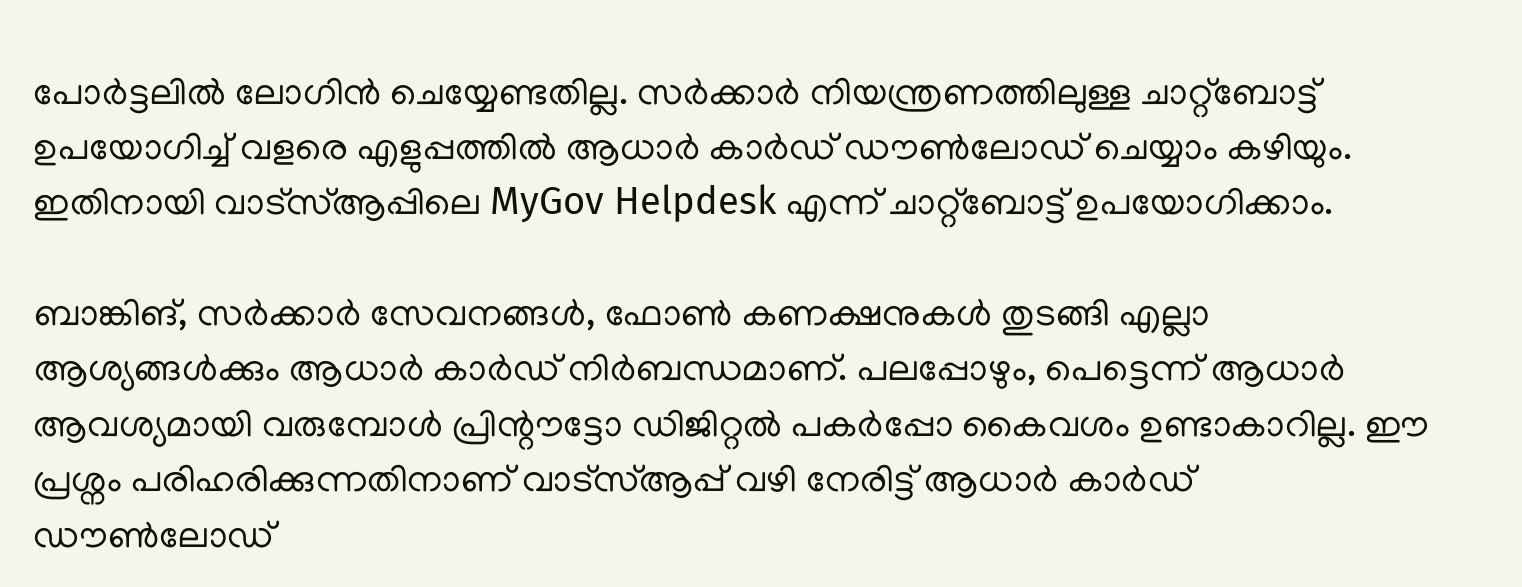പോര്‍ട്ടലില്‍ ലോഗിന്‍ ചെയ്യേണ്ടതില്ല. സര്‍ക്കാര്‍ നിയന്ത്രണത്തിലുള്ള ചാറ്റ്‌ബോട്ട് ഉപയോഗിച്ച് വളരെ എളുപ്പത്തില്‍ ആധാര്‍ കാര്‍ഡ് ഡൗണ്‍ലോഡ് ചെയ്യാം കഴിയും. ഇതിനായി വാട്‌സ്ആപ്പിലെ MyGov Helpdesk എന്ന് ചാറ്റ്‌ബോട്ട് ഉപയോഗിക്കാം.

ബാങ്കിങ്, സര്‍ക്കാര്‍ സേവനങ്ങള്‍, ഫോണ്‍ കണക്ഷനുകള്‍ തുടങ്ങി എല്ലാ ആശ്യങ്ങള്‍ക്കും ആധാര്‍ കാര്‍ഡ് നിര്‍ബന്ധമാണ്. പലപ്പോഴും, പെട്ടെന്ന് ആധാര്‍ ആവശ്യമായി വരുമ്പോള്‍ പ്രിന്റൗട്ടോ ഡിജിറ്റല്‍ പകര്‍പ്പോ കൈവശം ഉണ്ടാകാറില്ല. ഈ പ്രശ്നം പരിഹരിക്കുന്നതിനാണ് വാട്സ്ആപ്പ് വഴി നേരിട്ട് ആധാര്‍ കാര്‍ഡ് ഡൗണ്‍ലോഡ്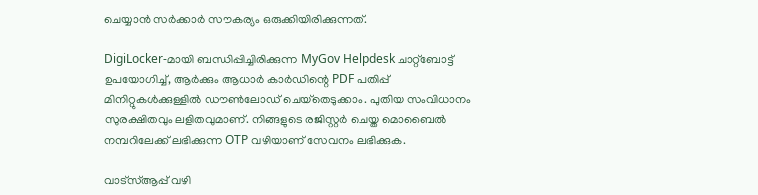ചെയ്യാന്‍ സര്‍ക്കാര്‍ സൗകര്യം ഒരുക്കിയിരിക്കുന്നത്.

DigiLocker-മായി ബന്ധിപ്പിച്ചിരിക്കുന്ന MyGov Helpdesk ചാറ്റ്‌ബോട്ട് ഉപയോഗിച്ച്, ആര്‍ക്കും ആധാര്‍ കാര്‍ഡിന്റെ PDF പതിപ്പ് മിനിറ്റുകള്‍ക്കുള്ളില്‍ ഡൗണ്‍ലോഡ് ചെയ്‌തെടുക്കാം. പുതിയ സംവിധാനം സുരക്ഷിതവും ലളിതവുമാണ്. നിങ്ങളുടെ രജിസ്റ്റര്‍ ചെയ്ത മൊബൈല്‍ നമ്പറിലേക്ക് ലഭിക്കുന്ന OTP വഴിയാണ് സേവനം ലഭിക്കുക.

വാട്സ്ആപ്പ് വഴി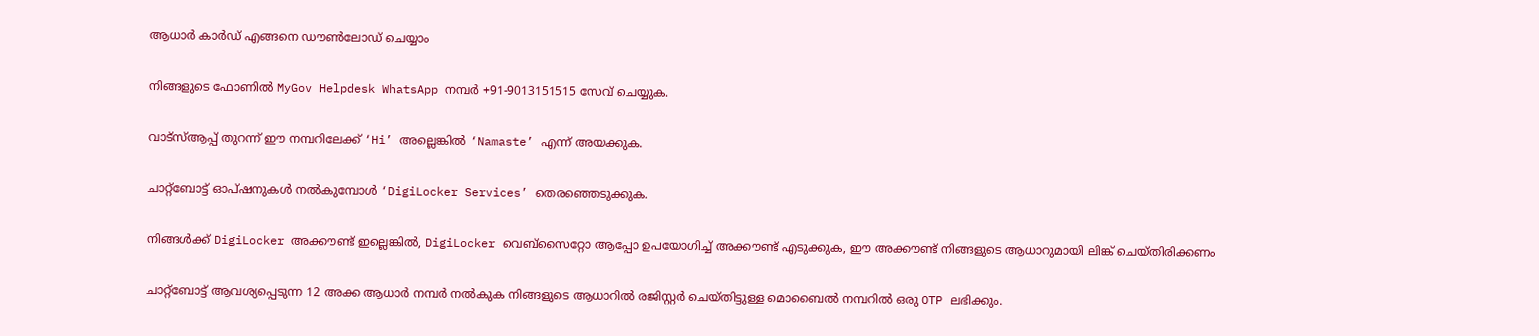ആധാര്‍ കാര്‍ഡ് എങ്ങനെ ഡൗണ്‍ലോഡ് ചെയ്യാം

നിങ്ങളുടെ ഫോണില്‍ MyGov Helpdesk WhatsApp നമ്പര്‍ +91-9013151515 സേവ് ചെയ്യുക.

വാട്സ്ആപ്പ് തുറന്ന് ഈ നമ്പറിലേക്ക് ‘Hi’ അല്ലെങ്കില്‍ ‘Namaste’ എന്ന് അയക്കുക.

ചാറ്റ്‌ബോട്ട് ഓപ്ഷനുകള്‍ നല്‍കുമ്പോള്‍ ‘DigiLocker Services’ തെരഞ്ഞെടുക്കുക.

നിങ്ങള്‍ക്ക് DigiLocker അക്കൗണ്ട് ഇല്ലെങ്കില്‍, DigiLocker വെബ്സൈറ്റോ ആപ്പോ ഉപയോഗിച്ച് അക്കൗണ്ട് എടുക്കുക, ഈ അക്കൗണ്ട് നിങ്ങളുടെ ആധാറുമായി ലിങ്ക് ചെയ്തിരിക്കണം

ചാറ്റ്‌ബോട്ട് ആവശ്യപ്പെടുന്ന 12 അക്ക ആധാര്‍ നമ്പര്‍ നല്‍കുക നിങ്ങളുടെ ആധാറില്‍ രജിസ്റ്റര്‍ ചെയ്തിട്ടുള്ള മൊബൈല്‍ നമ്പറില്‍ ഒരു OTP ലഭിക്കും.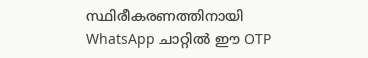സ്ഥിരീകരണത്തിനായി WhatsApp ചാറ്റില്‍ ഈ OTP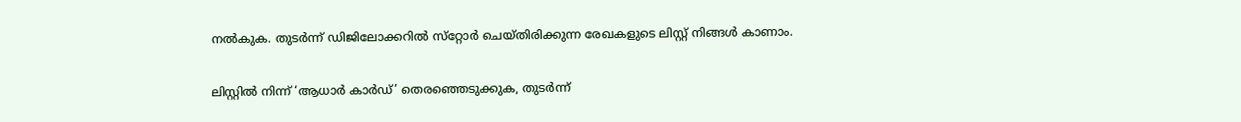നല്‍കുക. തുടര്‍ന്ന് ഡിജിലോക്കറില്‍ സ്‌റ്റോര്‍ ചെയ്തിരിക്കുന്ന രേഖകളുടെ ലിസ്റ്റ് നിങ്ങള്‍ കാണാം.

ലിസ്റ്റില്‍ നിന്ന് ‘ആധാര്‍ കാര്‍ഡ്’ തെരഞ്ഞെടുക്കുക, തുടര്‍ന്ന്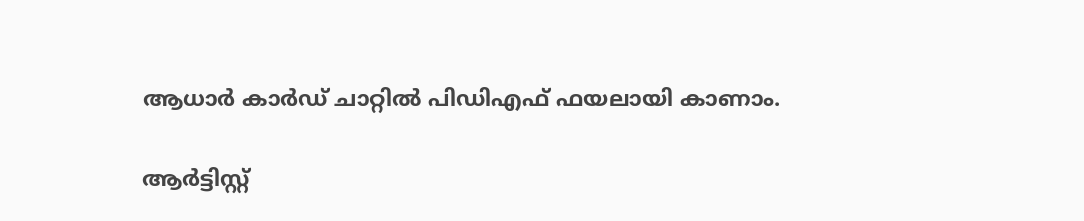ആധാര്‍ കാര്‍ഡ് ചാറ്റില്‍ പിഡിഎഫ് ഫയലായി കാണാം.

ആര്‍ട്ടിസ്റ്റ്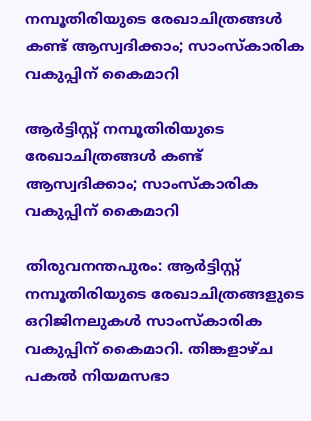നമ്പൂതിരിയുടെ രേഖാചിത്രങ്ങള്‍ കണ്ട് ആസ്വദിക്കാം; സാംസ്‌കാരിക വകുപ്പിന് കൈമാറി

ആര്‍ട്ടിസ്റ്റ് നമ്പൂതിരിയുടെ രേഖാചിത്രങ്ങള്‍ കണ്ട് ആസ്വദിക്കാം; സാംസ്‌കാരിക വകുപ്പിന് കൈമാറി

തിരുവനന്തപുരം: ആര്‍ട്ടിസ്റ്റ് നമ്പൂതിരിയുടെ രേഖാചിത്രങ്ങളുടെ ഒറിജിനലുകള്‍ സാംസ്‌കാരിക വകുപ്പിന് കൈമാറി. തിങ്കളാഴ്ച പകല്‍ നിയമസഭാ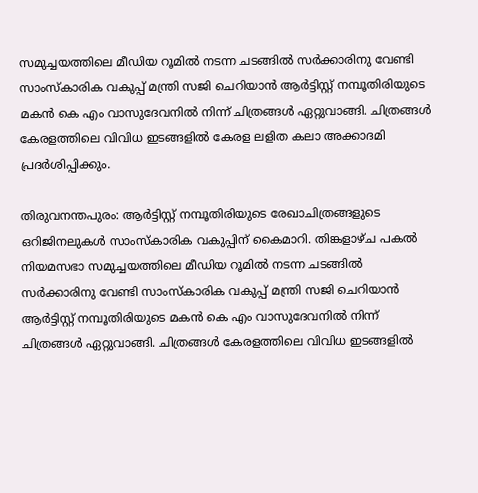സമുച്ചയത്തിലെ മീഡിയ റൂമില്‍ നടന്ന ചടങ്ങില്‍ സര്‍ക്കാരിനു വേണ്ടി സാംസ്‌കാരിക വകുപ്പ് മന്ത്രി സജി ചെറിയാന്‍ ആര്‍ട്ടിസ്റ്റ് നമ്പൂതിരിയുടെ മകന്‍ കെ എം വാസുദേവനില്‍ നിന്ന് ചിത്രങ്ങള്‍ ഏറ്റുവാങ്ങി. ചിത്രങ്ങള്‍ കേരളത്തിലെ വിവിധ ഇടങ്ങളില്‍ കേരള ലളിത കലാ അക്കാദമി പ്രദര്‍ശിപ്പിക്കും.

തിരുവനന്തപുരം: ആര്‍ട്ടിസ്റ്റ് നമ്പൂതിരിയുടെ രേഖാചിത്രങ്ങളുടെ ഒറിജിനലുകള്‍ സാംസ്‌കാരിക വകുപ്പിന് കൈമാറി. തിങ്കളാഴ്ച പകല്‍ നിയമസഭാ സമുച്ചയത്തിലെ മീഡിയ റൂമില്‍ നടന്ന ചടങ്ങില്‍ സര്‍ക്കാരിനു വേണ്ടി സാംസ്‌കാരിക വകുപ്പ് മന്ത്രി സജി ചെറിയാന്‍ ആര്‍ട്ടിസ്റ്റ് നമ്പൂതിരിയുടെ മകന്‍ കെ എം വാസുദേവനില്‍ നിന്ന് ചിത്രങ്ങള്‍ ഏറ്റുവാങ്ങി. ചിത്രങ്ങള്‍ കേരളത്തിലെ വിവിധ ഇടങ്ങളില്‍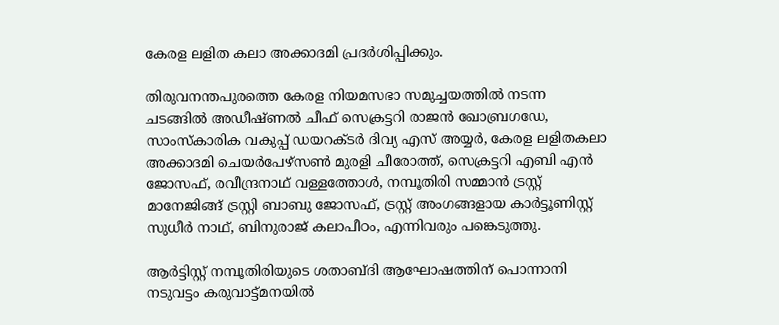കേരള ലളിത കലാ അക്കാദമി പ്രദര്‍ശിപ്പിക്കും.

തിരുവനന്തപുരത്തെ കേരള നിയമസഭാ സമുച്ചയത്തില്‍ നടന്ന ചടങ്ങില്‍ അഡീഷ്ണല്‍ ചീഫ് സെക്രട്ടറി രാജന്‍ ഖോബ്രഗഡേ, സാംസ്‌കാരിക വകുപ്പ് ഡയറക്ടര്‍ ദിവ്യ എസ് അയ്യര്‍, കേരള ലളിതകലാ അക്കാദമി ചെയര്‍പേഴ്‌സണ്‍ മുരളി ചീരോത്ത്, സെക്രട്ടറി എബി എന്‍ ജോസഫ്, രവീന്ദ്രനാഥ് വള്ളത്തോള്‍, നമ്പൂതിരി സമ്മാന്‍ ട്രസ്റ്റ് മാനേജിങ്ങ് ട്രസ്റ്റി ബാബു ജോസഫ്, ട്രസ്റ്റ് അംഗങ്ങളായ കാര്‍ട്ടൂണിസ്റ്റ് സുധീര്‍ നാഥ്, ബിനുരാജ് കലാപീഠം, എന്നിവരും പങ്കെടുത്തു.

ആര്‍ട്ടിസ്റ്റ് നമ്പൂതിരിയുടെ ശതാബ്ദി ആഘോഷത്തിന് പൊന്നാനി നടുവട്ടം കരുവാട്ട്മനയില്‍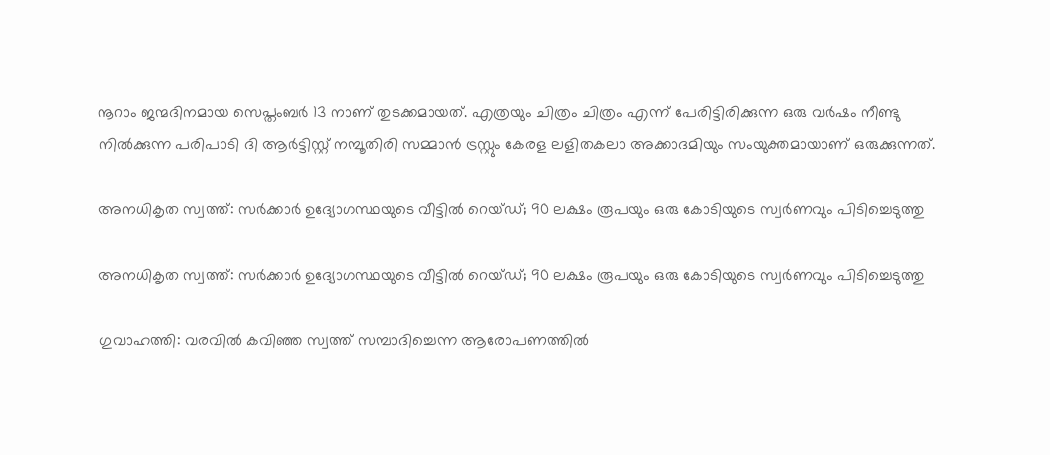നൂറാം ജന്മദിനമായ സെപ്തംബര്‍ 13 നാണ് തുടക്കമായത്. എത്രയും ചിത്രം ചിത്രം എന്ന് പേരിട്ടിരിക്കുന്ന ഒരു വര്‍ഷം നീണ്ടു നില്‍ക്കുന്ന പരിപാടി ദി ആര്‍ട്ടിസ്റ്റ് നമ്പൂതിരി സമ്മാന്‍ ട്രസ്റ്റും കേരള ലളിതകലാ അക്കാദമിയും സംയുക്തമായാണ് ഒരുക്കുന്നത്.

അനധികൃത സ്വത്ത്: സര്‍ക്കാര്‍ ഉദ്യോഗസ്ഥയുടെ വീട്ടില്‍ റെയ്ഡ്; 90 ലക്ഷം രൂപയും ഒരു കോടിയുടെ സ്വര്‍ണവും പിടിച്ചെടുത്തു

അനധികൃത സ്വത്ത്: സര്‍ക്കാര്‍ ഉദ്യോഗസ്ഥയുടെ വീട്ടില്‍ റെയ്ഡ്; 90 ലക്ഷം രൂപയും ഒരു കോടിയുടെ സ്വര്‍ണവും പിടിച്ചെടുത്തു

ഗുവാഹത്തി: വരവില്‍ കവിഞ്ഞ സ്വത്ത് സമ്പാദിച്ചെന്ന ആരോപണത്തില്‍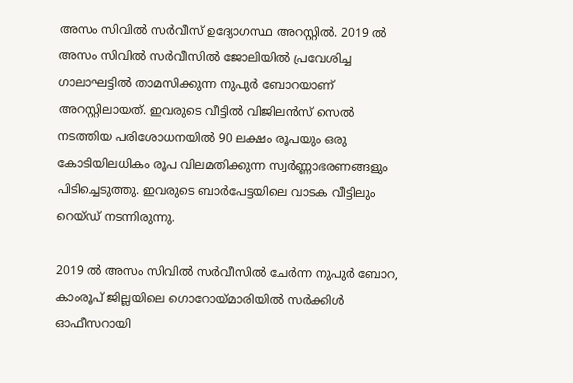അസം സിവില്‍ സര്‍വീസ് ഉദ്യോഗസ്ഥ അറസ്റ്റില്‍. 2019 ല്‍ അസം സിവില്‍ സര്‍വീസില്‍ ജോലിയില്‍ പ്രവേശിച്ച ഗാലാഘട്ടില്‍ താമസിക്കുന്ന നുപുര്‍ ബോറയാണ് അറസ്റ്റിലായത്. ഇവരുടെ വീട്ടില്‍ വിജിലന്‍സ് സെല്‍ നടത്തിയ പരിശോധനയില്‍ 90 ലക്ഷം രൂപയും ഒരു കോടിയിലധികം രൂപ വിലമതിക്കുന്ന സ്വര്‍ണ്ണാഭരണങ്ങളും പിടിച്ചെടുത്തു. ഇവരുടെ ബാര്‍പേട്ടയിലെ വാടക വീട്ടിലും റെയ്ഡ് നടന്നിരുന്നു.

2019 ല്‍ അസം സിവില്‍ സര്‍വീസില്‍ ചേര്‍ന്ന നുപുര്‍ ബോറ, കാംരൂപ് ജില്ലയിലെ ഗൊറോയ്മാരിയില്‍ സര്‍ക്കിള്‍ ഓഫീസറായി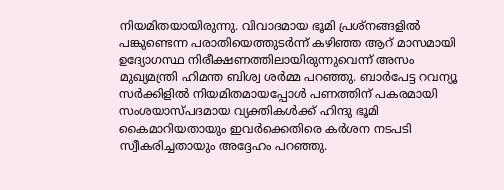നിയമിതയായിരുന്നു. വിവാദമായ ഭൂമി പ്രശ്‌നങ്ങളില്‍ പങ്കുണ്ടെന്ന പരാതിയെത്തുടര്‍ന്ന് കഴിഞ്ഞ ആറ് മാസമായി ഉദ്യോഗസ്ഥ നിരീക്ഷണത്തിലായിരുന്നുവെന്ന് അസം മുഖ്യമന്ത്രി ഹിമന്ത ബിശ്വ ശര്‍മ്മ പറഞ്ഞു. ബാര്‍പേട്ട റവന്യൂ സര്‍ക്കിളില്‍ നിയമിതമായപ്പോള്‍ പണത്തിന് പകരമായി സംശയാസ്പദമായ വ്യക്തികള്‍ക്ക് ഹിന്ദു ഭൂമി കൈമാറിയതായും ഇവര്‍ക്കെതിരെ കര്‍ശന നടപടി സ്വീകരിച്ചതായും അദ്ദേഹം പറഞ്ഞു.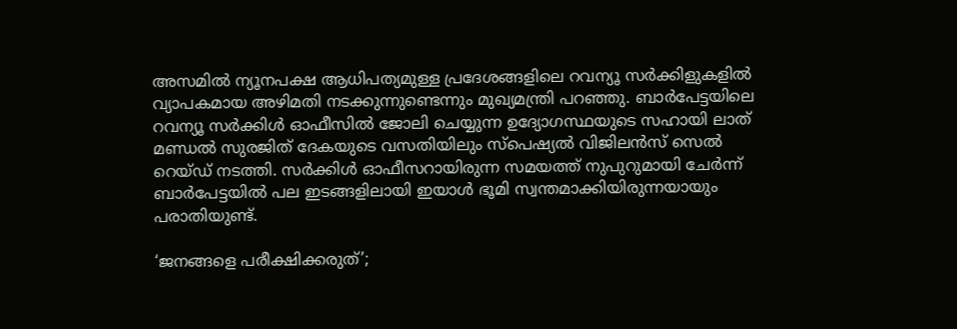അസമില്‍ ന്യൂനപക്ഷ ആധിപത്യമുള്ള പ്രദേശങ്ങളിലെ റവന്യൂ സര്‍ക്കിളുകളില്‍ വ്യാപകമായ അഴിമതി നടക്കുന്നുണ്ടെന്നും മുഖ്യമന്ത്രി പറഞ്ഞു. ബാര്‍പേട്ടയിലെ റവന്യൂ സര്‍ക്കിള്‍ ഓഫീസില്‍ ജോലി ചെയ്യുന്ന ഉദ്യോഗസ്ഥയുടെ സഹായി ലാത് മണ്ഡല്‍ സുരജിത് ദേകയുടെ വസതിയിലും സ്‌പെഷ്യല്‍ വിജിലന്‍സ് സെല്‍ റെയ്ഡ് നടത്തി. സര്‍ക്കിള്‍ ഓഫീസറായിരുന്ന സമയത്ത് നുപുറുമായി ചേര്‍ന്ന് ബാര്‍പേട്ടയില്‍ പല ഇടങ്ങളിലായി ഇയാള്‍ ഭൂമി സ്വന്തമാക്കിയിരുന്നയായും പരാതിയുണ്ട്.

‘ജനങ്ങളെ പരീക്ഷിക്കരുത്’;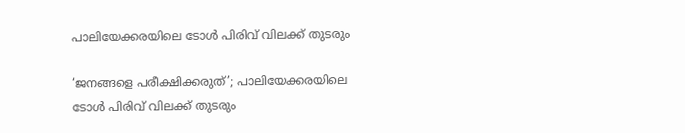പാലിയേക്കരയിലെ ടോള്‍ പിരിവ് വിലക്ക് തുടരും

‘ജനങ്ങളെ പരീക്ഷിക്കരുത്’; പാലിയേക്കരയിലെ ടോള്‍ പിരിവ് വിലക്ക് തുടരും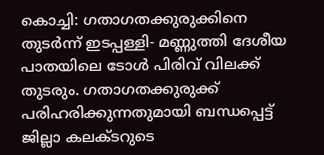കൊച്ചി: ഗതാഗതക്കുരുക്കിനെ തുടര്‍ന്ന് ഇടപ്പള്ളി- മണ്ണുത്തി ദേശീയ പാതയിലെ ടോള്‍ പിരിവ് വിലക്ക് തുടരും. ഗതാഗതക്കുരുക്ക് പരിഹരിക്കുന്നതുമായി ബന്ധപ്പെട്ട് ജില്ലാ കലക്ടറുടെ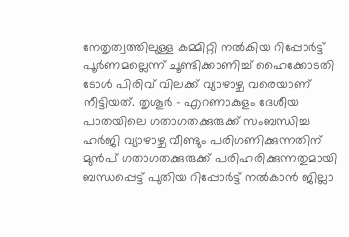നേതൃത്വത്തിലുള്ള കമ്മിറ്റി നല്‍കിയ റിപ്പോര്‍ട്ട് പൂര്‍ണമല്ലെന്ന് ചൂണ്ടിക്കാണിച്ച് ഹൈക്കോടതി ടോള്‍ പിരിവ് വിലക്ക് വ്യാഴാഴ്ച വരെയാണ് നീട്ടിയത്. തൃശൂര്‍ – എറണാകുളം ദേശീയ പാതയിലെ ഗതാഗതക്കുരുക്ക് സംബന്ധിച്ച ഹര്‍ജി വ്യാഴാഴ്ച വീണ്ടും പരിഗണിക്കുന്നതിന് മുന്‍പ് ഗതാഗതക്കുരുക്ക് പരിഹരിക്കുന്നതുമായി ബന്ധപ്പെട്ട് പുതിയ റിപ്പോര്‍ട്ട് നല്‍കാന്‍ ജില്ലാ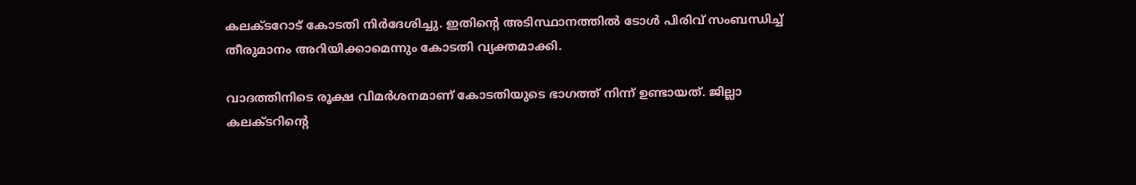കലക്ടറോട് കോടതി നിര്‍ദേശിച്ചു. ഇതിന്റെ അടിസ്ഥാനത്തില്‍ ടോള്‍ പിരിവ് സംബന്ധിച്ച് തീരുമാനം അറിയിക്കാമെന്നും കോടതി വ്യക്തമാക്കി.

വാദത്തിനിടെ രൂക്ഷ വിമര്‍ശനമാണ് കോടതിയുടെ ഭാഗത്ത് നിന്ന് ഉണ്ടായത്. ജില്ലാ കലക്ടറിന്റെ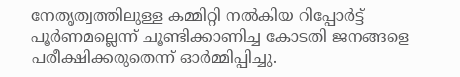നേതൃത്വത്തിലുള്ള കമ്മിറ്റി നല്‍കിയ റിപ്പോര്‍ട്ട് പൂര്‍ണമല്ലെന്ന് ചൂണ്ടിക്കാണിച്ച കോടതി ജനങ്ങളെ പരീക്ഷിക്കരുതെന്ന് ഓര്‍മ്മിപ്പിച്ചു.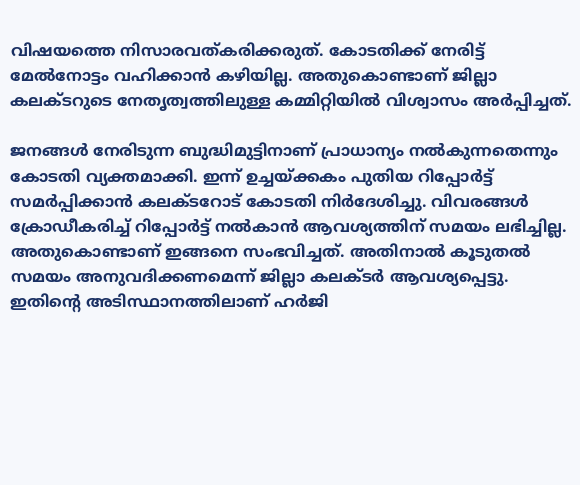വിഷയത്തെ നിസാരവത്കരിക്കരുത്. കോടതിക്ക് നേരിട്ട് മേല്‍നോട്ടം വഹിക്കാന്‍ കഴിയില്ല. അതുകൊണ്ടാണ് ജില്ലാ കലക്ടറുടെ നേതൃത്വത്തിലുള്ള കമ്മിറ്റിയില്‍ വിശ്വാസം അര്‍പ്പിച്ചത്.

ജനങ്ങള്‍ നേരിടുന്ന ബുദ്ധിമുട്ടിനാണ് പ്രാധാന്യം നല്‍കുന്നതെന്നും കോടതി വ്യക്തമാക്കി. ഇന്ന് ഉച്ചയ്ക്കകം പുതിയ റിപ്പോര്‍ട്ട് സമര്‍പ്പിക്കാന്‍ കലക്ടറോട് കോടതി നിര്‍ദേശിച്ചു. വിവരങ്ങള്‍ ക്രോഡീകരിച്ച് റിപ്പോര്‍ട്ട് നല്‍കാന്‍ ആവശ്യത്തിന് സമയം ലഭിച്ചില്ല. അതുകൊണ്ടാണ് ഇങ്ങനെ സംഭവിച്ചത്. അതിനാല്‍ കൂടുതല്‍ സമയം അനുവദിക്കണമെന്ന് ജില്ലാ കലക്ടര്‍ ആവശ്യപ്പെട്ടു. ഇതിന്റെ അടിസ്ഥാനത്തിലാണ് ഹര്‍ജി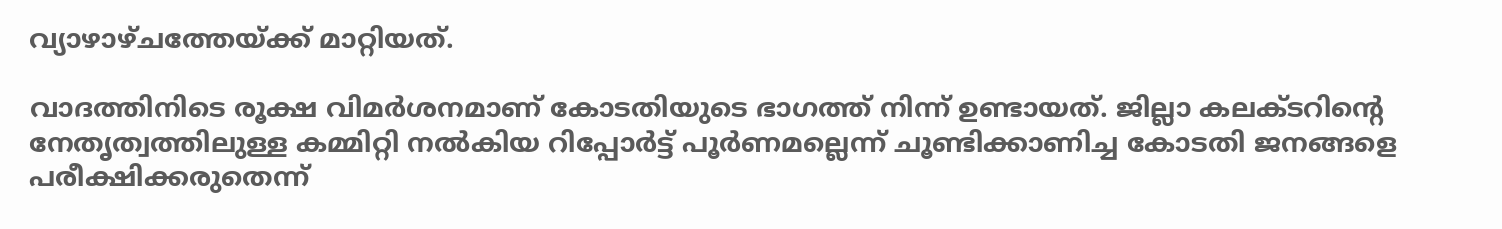വ്യാഴാഴ്ചത്തേയ്ക്ക് മാറ്റിയത്.

വാദത്തിനിടെ രൂക്ഷ വിമര്‍ശനമാണ് കോടതിയുടെ ഭാഗത്ത് നിന്ന് ഉണ്ടായത്. ജില്ലാ കലക്ടറിന്റെ നേതൃത്വത്തിലുള്ള കമ്മിറ്റി നല്‍കിയ റിപ്പോര്‍ട്ട് പൂര്‍ണമല്ലെന്ന് ചൂണ്ടിക്കാണിച്ച കോടതി ജനങ്ങളെ പരീക്ഷിക്കരുതെന്ന്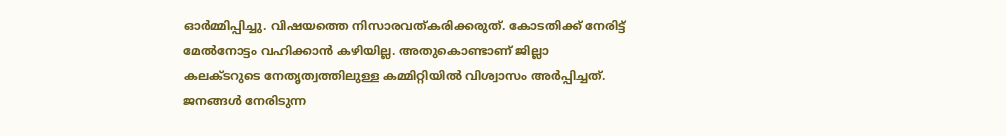ഓര്‍മ്മിപ്പിച്ചു. വിഷയത്തെ നിസാരവത്കരിക്കരുത്. കോടതിക്ക് നേരിട്ട് മേല്‍നോട്ടം വഹിക്കാന്‍ കഴിയില്ല. അതുകൊണ്ടാണ് ജില്ലാ കലക്ടറുടെ നേതൃത്വത്തിലുള്ള കമ്മിറ്റിയില്‍ വിശ്വാസം അര്‍പ്പിച്ചത്. ജനങ്ങള്‍ നേരിടുന്ന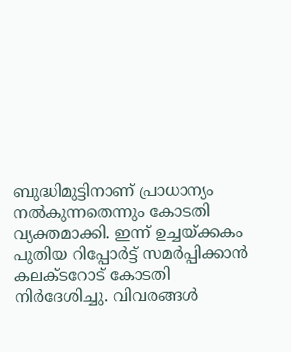ബുദ്ധിമുട്ടിനാണ് പ്രാധാന്യം നല്‍കുന്നതെന്നും കോടതി വ്യക്തമാക്കി. ഇന്ന് ഉച്ചയ്ക്കകം പുതിയ റിപ്പോര്‍ട്ട് സമര്‍പ്പിക്കാന്‍ കലക്ടറോട് കോടതി നിര്‍ദേശിച്ചു. വിവരങ്ങള്‍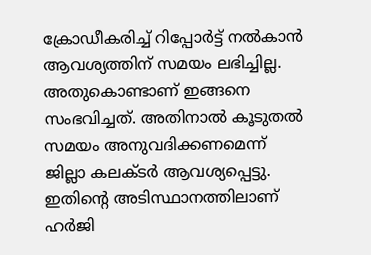ക്രോഡീകരിച്ച് റിപ്പോര്‍ട്ട് നല്‍കാന്‍ ആവശ്യത്തിന് സമയം ലഭിച്ചില്ല. അതുകൊണ്ടാണ് ഇങ്ങനെ സംഭവിച്ചത്. അതിനാല്‍ കൂടുതല്‍ സമയം അനുവദിക്കണമെന്ന് ജില്ലാ കലക്ടര്‍ ആവശ്യപ്പെട്ടു. ഇതിന്റെ അടിസ്ഥാനത്തിലാണ് ഹര്‍ജി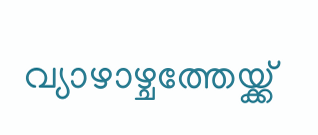വ്യാഴാഴ്ചത്തേയ്ക്ക്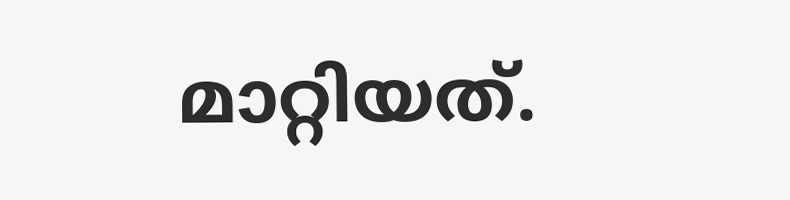മാറ്റിയത്.